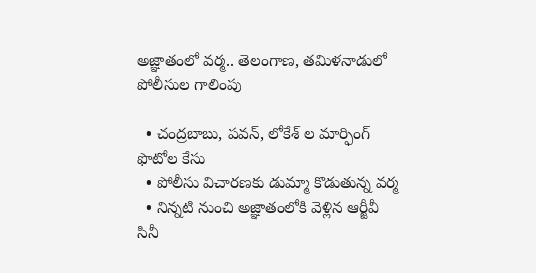అజ్ఞాతంలో వర్మ.. తెలంగాణ, తమిళనాడులో పోలీసుల గాలింపు

  • చంద్రబాబు, పవన్, లోకేశ్ ల మార్ఫింగ్ ఫొటోల కేసు
  • పోలీసు విచారణకు డుమ్మా కొడుతున్న వర్మ
  • నిన్నటి నుంచి అజ్ఞాతంలోకి వెళ్లిన ఆర్జీవీ
సినీ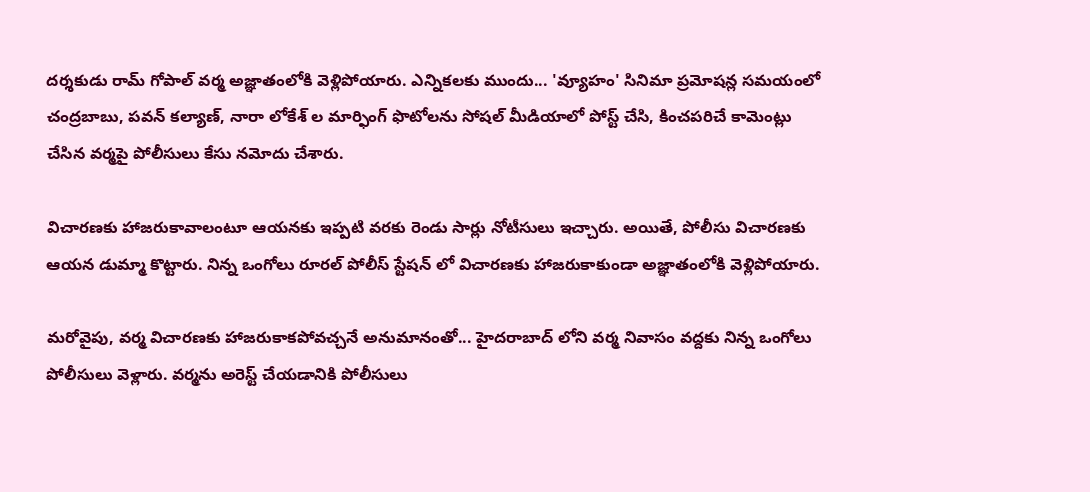దర్శకుడు రామ్ గోపాల్ వర్మ అజ్ఞాతంలోకి వెళ్లిపోయారు. ఎన్నికలకు ముందు... 'వ్యూహం' సినిమా ప్రమోషన్ల సమయంలో చంద్రబాబు, పవన్ కల్యాణ్, నారా లోకేశ్ ల మార్ఫింగ్ ఫొటోలను సోషల్ మీడియాలో పోస్ట్ చేసి, కించపరిచే కామెంట్లు చేసిన వర్మపై పోలీసులు కేసు నమోదు చేశారు.

విచారణకు హాజరుకావాలంటూ ఆయనకు ఇప్పటి వరకు రెండు సార్లు నోటీసులు ఇచ్చారు. అయితే, పోలీసు విచారణకు ఆయన డుమ్మా కొట్టారు. నిన్న ఒంగోలు రూరల్ పోలీస్ స్టేషన్ లో విచారణకు హాజరుకాకుండా అజ్ఞాతంలోకి వెళ్లిపోయారు.

మరోవైపు, వర్మ విచారణకు హాజరుకాకపోవచ్చనే అనుమానంతో... హైదరాబాద్ లోని వర్మ నివాసం వద్దకు నిన్న ఒంగోలు పోలీసులు వెళ్లారు. వర్మను అరెస్ట్ చేయడానికి పోలీసులు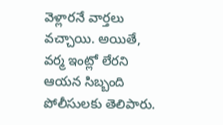వెళ్లారనే వార్తలు వచ్చాయి. అయితే, వర్మ ఇంట్లో లేరని ఆయన సిబ్బంది పోలీసులకు తెలిపారు.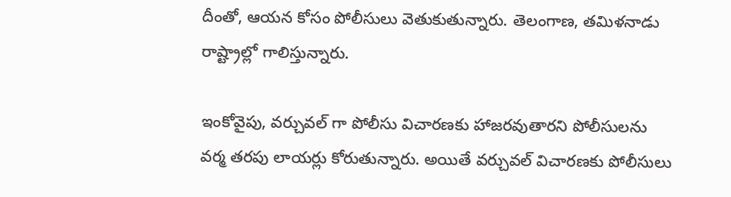దీంతో, ఆయన కోసం పోలీసులు వెతుకుతున్నారు. తెలంగాణ, తమిళనాడు రాష్ట్రాల్లో గాలిస్తున్నారు.

ఇంకోవైపు, వర్చువల్ గా పోలీసు విచారణకు హాజరవుతారని పోలీసులను వర్మ తరపు లాయర్లు కోరుతున్నారు. అయితే వర్చువల్ విచారణకు పోలీసులు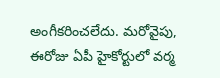అంగీకరించలేదు. మరోవైపు, ఈరోజు ఏపీ హైకోర్టులో వర్మ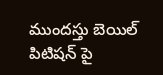ముందస్తు బెయిల్ పిటిషన్ పై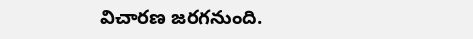విచారణ జరగనుంది.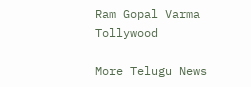Ram Gopal Varma
Tollywood

More Telugu News